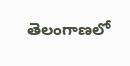తెలంగాణలో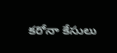కరోనా కేసులు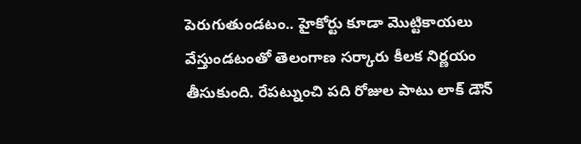పెరుగుతుండటం.. హైకోర్టు కూడా మొట్టికాయలు వేస్తుండటంతో తెలంగాణ సర్కారు కీలక నిర్ణయం తీసుకుంది. రేపట్నుంచి పది రోజుల పాటు లాక్ డౌన్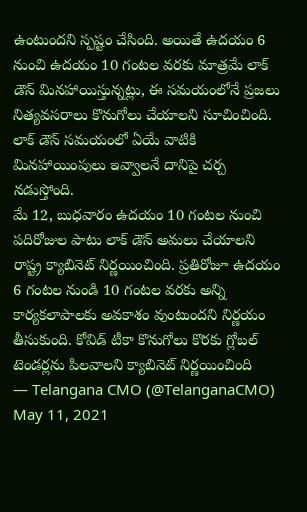ఉంటుందని స్పష్టం చేసింది. అయితే ఉదయం 6 నుంచి ఉదయం 10 గంటల వరకు మాత్రమే లాక్ డౌన్ మినహాయిస్తున్నట్లు, ఈ సమయంలోనే ప్రజలు నిత్యవసరాలు కొనుగోలు చేయాలని సూచించింది. లాక్ డౌన్ సమయంలో ఏయే వాటికి మినహాయింపులు ఇవ్వాలనే దానిపై చర్చ నడుస్తోంది.
మే 12, బుధవారం ఉదయం 10 గంటల నుంచి పదిరోజుల పాటు లాక్ డౌన్ అమలు చేయాలని రాష్ట్ర క్యాబినెట్ నిర్ణయించింది. ప్రతిరోజూ ఉదయం 6 గంటల నుండి 10 గంటల వరకు అన్ని కార్యకలాపాలకు అవకాశం వుంటుందని నిర్ణయం తీసుకుంది. కోవిడ్ టీకా కొనుగోలు కొరకు గ్లోబల్ టెండర్లను పిలవాలని క్యాబినెట్ నిర్ణయించింది
— Telangana CMO (@TelanganaCMO) May 11, 2021